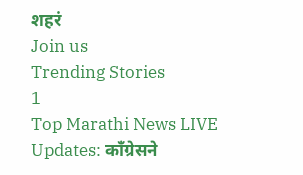शहरं
Join us
Trending Stories
1
Top Marathi News LIVE Updates: काँग्रेसने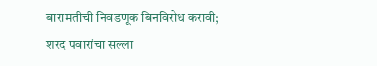बारामतीची निवडणूक बिनविरोध करावी; शरद पवारांचा सल्ला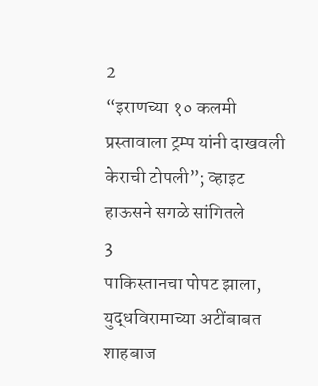2
“इराणच्या १० कलमी प्रस्तावाला ट्रम्प यांनी दाखवली केराची टोपली”; व्हाइट हाऊसने सगळे सांगितले
3
पाकिस्तानचा पोपट झाला, युद्धविरामाच्या अटींबाबत शाहबाज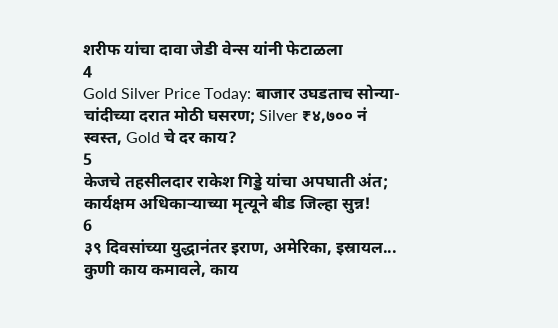शरीफ यांचा दावा जेडी वेन्स यांनी फेटाळला
4
Gold Silver Price Today: बाजार उघडताच सोन्या-चांदीच्या दरात मोठी घसरण; Silver ₹४,७०० नं स्वस्त, Gold चे दर काय?
5
केजचे तहसीलदार राकेश गिड्डे यांचा अपघाती अंत; कार्यक्षम अधिकाऱ्याच्या मृत्यूने बीड जिल्हा सुन्न!
6
३९ दिवसांच्या युद्धानंतर इराण, अमेरिका, इस्रायल... कुणी काय कमावले, काय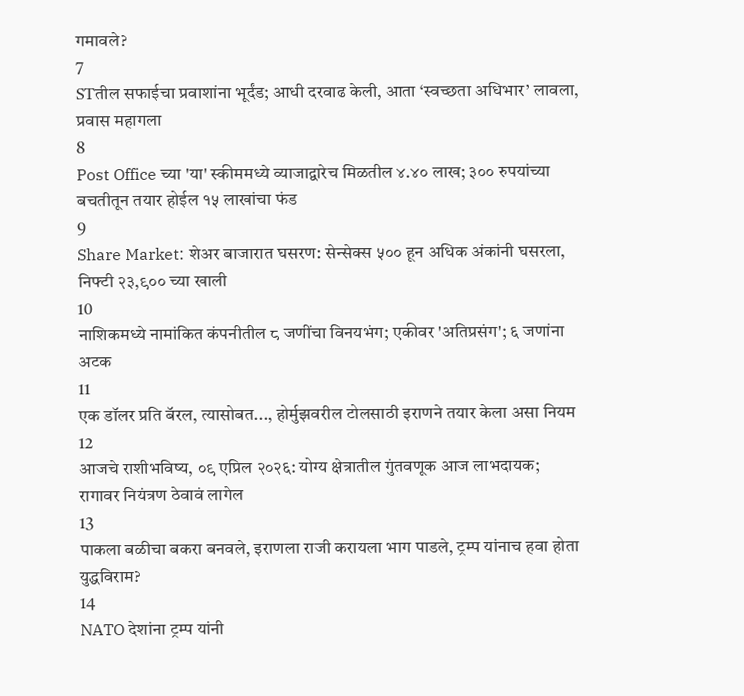गमावले?
7
STतील सफाईचा प्रवाशांना भूर्दंड; आधी दरवाढ केली, आता ‘स्वच्छता अधिभार’ लावला, प्रवास महागला
8
Post Office च्या 'या' स्कीममध्ये व्याजाद्वारेच मिळतील ४.४० लाख; ३०० रुपयांच्या बचतीतून तयार होईल १५ लाखांचा फंड
9
Share Market: शेअर बाजारात घसरण: सेन्सेक्स ५०० हून अधिक अंकांनी घसरला, निफ्टी २३,९०० च्या खाली
10
नाशिकमध्ये नामांकित कंपनीतील ८ जणींचा विनयभंग; एकीवर 'अतिप्रसंग'; ६ जणांना अटक
11
एक डॉलर प्रति बॅरल, त्यासोबत..., होर्मुझवरील टोलसाठी इराणने तयार केला असा नियम
12
आजचे राशीभविष्य, ०९ एप्रिल २०२६: योग्य क्षेत्रातील गुंतवणूक आज लाभदायक; रागावर नियंत्रण ठेवावं लागेल
13
पाकला बळीचा बकरा बनवले, इराणला राजी करायला भाग पाडले, ट्रम्प यांनाच हवा होता युद्धविराम?
14
NATO देशांना ट्रम्प यांनी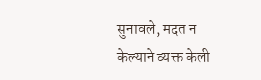सुनावले, मदत न केल्याने व्यक्त केली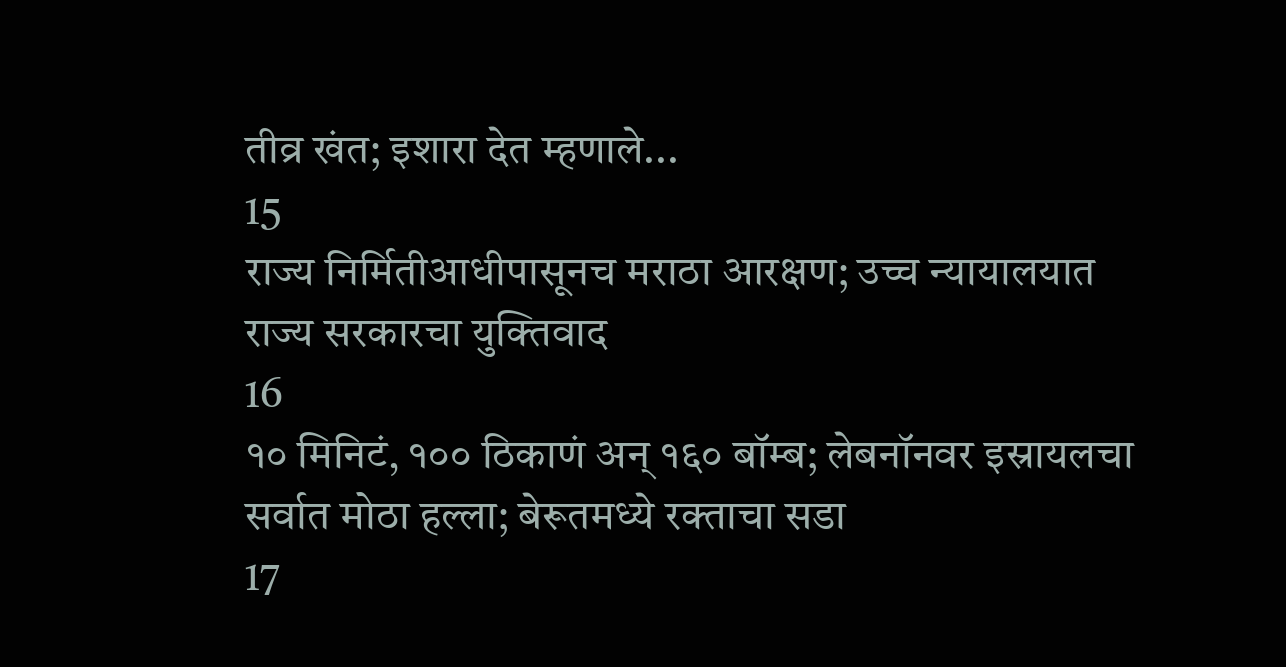तीव्र खंत; इशारा देत म्हणाले...
15
राज्य निर्मितीआधीपासूनच मराठा आरक्षण; उच्च न्यायालयात राज्य सरकारचा युक्तिवाद
16
१० मिनिटं, १०० ठिकाणं अन् १६० बॉम्ब; लेबनॉनवर इस्रायलचा सर्वात मोठा हल्ला; बेरूतमध्ये रक्ताचा सडा
17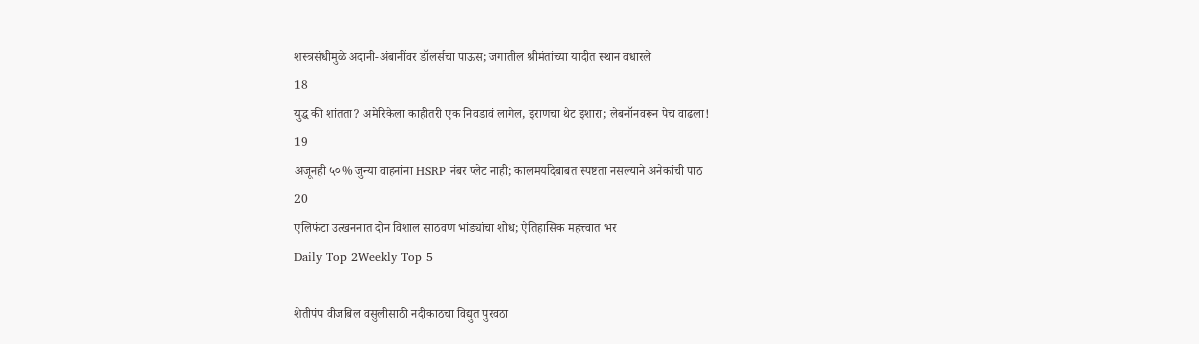शस्त्रसंधीमुळे अदानी-अंबानींवर डॉलर्सचा पाऊस; जगातील श्रीमंतांच्या यादीत स्थान वधारले
18
युद्ध की शांतता? अमेरिकेला काहीतरी एक निवडावं लागेल, इराणचा थेट इशारा; लेबनॉनवरून पेच वाढला!
19
अजूनही ५०% जुन्या वाहनांना HSRP नंबर प्लेट नाही; कालमर्यादेबाबत स्पष्टता नसल्याने अनेकांची पाठ
20
एलिफंटा उत्खननात दोन विशाल साठवण भांड्यांचा शोध; ऐतिहासिक महत्त्वात भर
Daily Top 2Weekly Top 5

शेतीपंप वीजबिल वसुलीसाठी नदीकाठचा विद्युत पुरवठा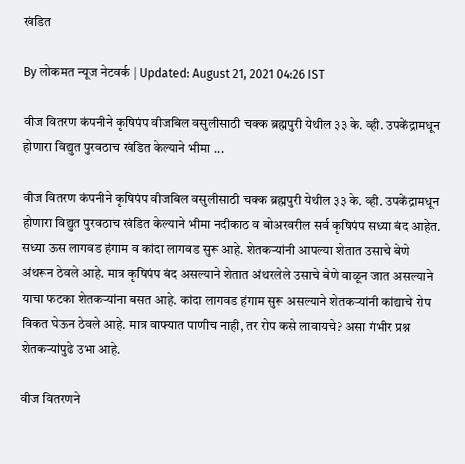खंडित

By लोकमत न्यूज नेटवर्क | Updated: August 21, 2021 04:26 IST

वीज वितरण कंपनीने कृषिपंप वीजबिल वसुलीसाठी चक्क ब्रह्मपुरी येथील ३३ के. व्ही. उपकेंद्रामधून होणारा विद्युत पुरवठाच खंडित केल्याने भीमा ...

वीज वितरण कंपनीने कृषिपंप वीजबिल वसुलीसाठी चक्क ब्रह्मपुरी येथील ३३ के. व्ही. उपकेंद्रामधून होणारा विद्युत पुरवठाच खंडित केल्याने भीमा नदीकाठ व बोअरवरील सर्व कृषिपंप सध्या बंद आहेत. सध्या ऊस लागवड हंगाम व कांदा लागवड सुरू आहे. शेतकऱ्यांनी आपल्या शेतात उसाचे बेणे अंथरून ठेवले आहे. मात्र कृषिपंप बंद असल्याने शेतात अंथरलेले उसाचे बेणे वाळून जात असल्याने याचा फटका शेतकऱ्यांना बसत आहे. कांदा लागवड हंगाम सुरू असल्याने शेतकऱ्यांनी कांद्याचे रोप विकत घेऊन ठेवले आहे. मात्र वाफ्यात पाणीच नाही, तर रोप कसे लावायचे? असा गंभीर प्रश्न शेतकऱ्यांपुढे उभा आहे.

वीज वितरणने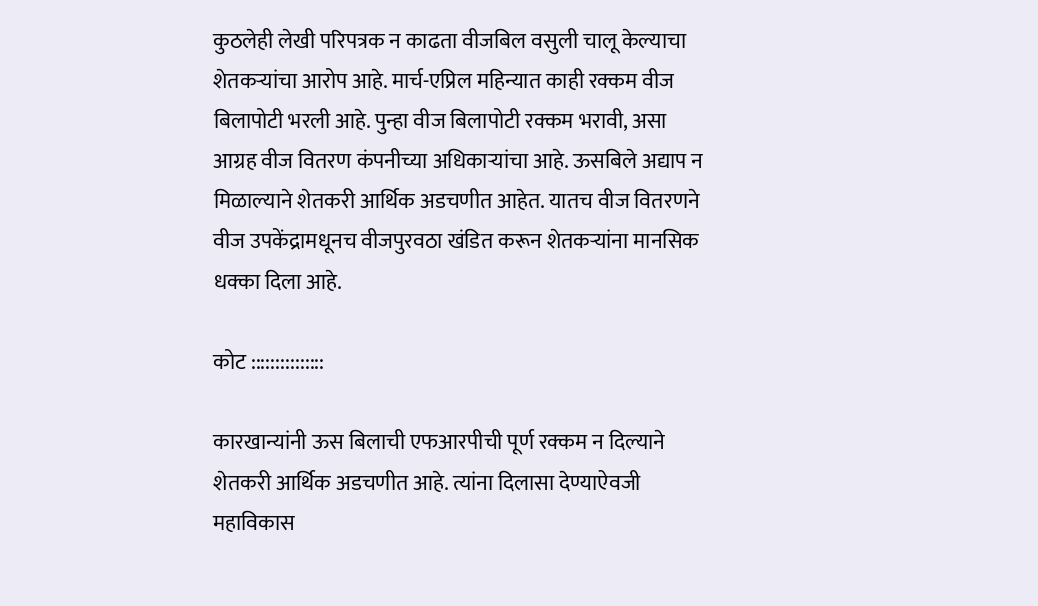कुठलेही लेखी परिपत्रक न काढता वीजबिल वसुली चालू केल्याचा शेतकऱ्यांचा आरोप आहे. मार्च-एप्रिल महिन्यात काही रक्कम वीज बिलापोटी भरली आहे. पुन्हा वीज बिलापोटी रक्कम भरावी, असा आग्रह वीज वितरण कंपनीच्या अधिकाऱ्यांचा आहे. ऊसबिले अद्याप न मिळाल्याने शेतकरी आर्थिक अडचणीत आहेत. यातच वीज वितरणने वीज उपकेंद्रामधूनच वीजपुरवठा खंडित करून शेतकऱ्यांना मानसिक धक्का दिला आहे.

कोट :::::::::::::::

कारखान्यांनी ऊस बिलाची एफआरपीची पूर्ण रक्कम न दिल्याने शेतकरी आर्थिक अडचणीत आहे. त्यांना दिलासा देण्याऐवजी महाविकास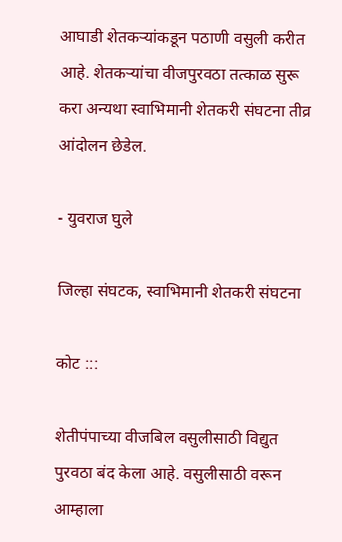आघाडी शेतकऱ्यांकडून पठाणी वसुली करीत आहे. शेतकऱ्यांचा वीजपुरवठा तत्काळ सुरू करा अन्यथा स्वाभिमानी शेतकरी संघटना तीव्र आंदोलन छेडेल.

- युवराज घुले

जिल्हा संघटक, स्वाभिमानी शेतकरी संघटना

कोट :::

शेतीपंपाच्या वीजबिल वसुलीसाठी विद्युत पुरवठा बंद केला आहे. वसुलीसाठी वरून आम्हाला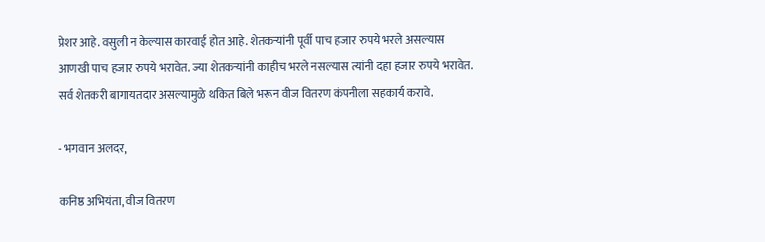प्रेशर आहे. वसुली न केल्यास कारवाई होत आहे. शेतकऱ्यांनी पूर्वी पाच हजार रुपये भरले असल्यास आणखी पाच हजार रुपये भरावेत. ज्या शेतकऱ्यांनी काहीच भरले नसल्यास त्यांनी दहा हजार रुपये भरावेत. सर्व शेतकरी बागायतदार असल्यामुळे थकित बिले भरून वीज वितरण कंपनीला सहकार्य करावे.

- भगवान अलदर,

कनिष्ठ अभियंता, वीज वितरण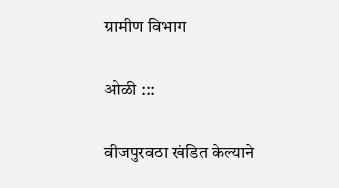ग्रामीण विभाग

ओळी :::

वीजपुरवठा खंडित केल्याने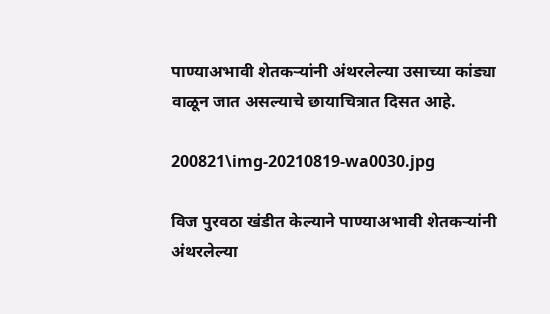पाण्याअभावी शेतकऱ्यांनी अंथरलेल्या उसाच्या कांड्या वाळून जात असल्याचे छायाचित्रात दिसत आहे.

200821\img-20210819-wa0030.jpg

विज पुरवठा खंडीत केल्याने पाण्याअभावी शेतकर्‍यांनी अंथरलेल्या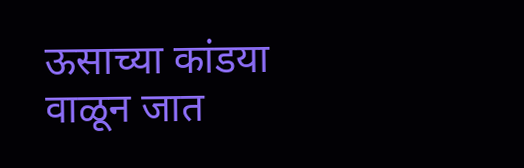ऊसाच्या कांडया वाळून जात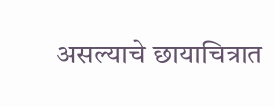असल्याचे छायाचित्रात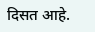दिसत आहे.